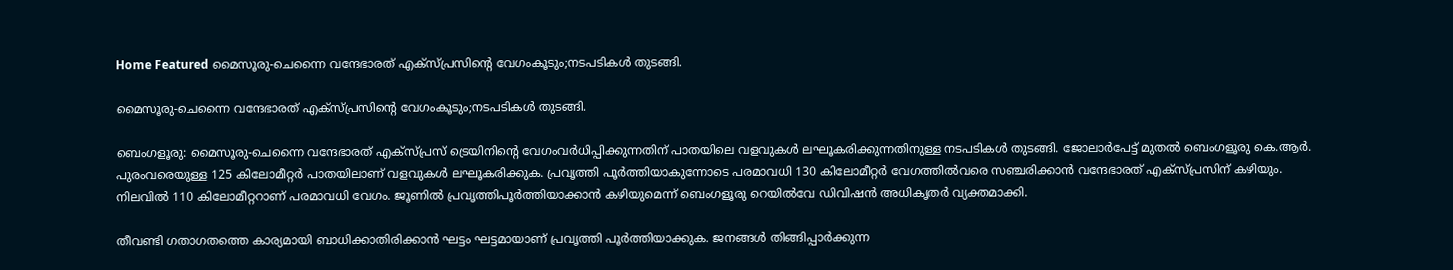Home Featured മൈസൂരു-ചെന്നൈ വന്ദേഭാരത് എക്സ്‌പ്രസിന്റെ വേഗംകൂടും;നടപടികൾ തുടങ്ങി.

മൈസൂരു-ചെന്നൈ വന്ദേഭാരത് എക്സ്‌പ്രസിന്റെ വേഗംകൂടും;നടപടികൾ തുടങ്ങി.

ബെംഗളൂരു: മൈസൂരു-ചെന്നൈ വന്ദേഭാരത് എക്സ്‌പ്രസ് ട്രെയിനിന്റെ വേഗംവർധിപ്പിക്കുന്നതിന് പാതയിലെ വളവുകൾ ലഘൂകരിക്കുന്നതിനുള്ള നടപടികൾ തുടങ്ങി. ജോലാർപേട്ട് മുതൽ ബെംഗളൂരു കെ.ആർ. പുരംവരെയുള്ള 125 കിലോമീറ്റർ പാതയിലാണ് വളവുകൾ ലഘൂകരിക്കുക. പ്രവൃത്തി പൂർത്തിയാകുന്നോടെ പരമാവധി 130 കിലോമീറ്റർ വേഗത്തിൽവരെ സഞ്ചരിക്കാൻ വന്ദേഭാരത് എക്സ്‌പ്രസിന് കഴിയും. നിലവിൽ 110 കിലോമീറ്ററാണ് പരമാവധി വേഗം. ജൂണിൽ പ്രവൃത്തിപൂർത്തിയാക്കാൻ കഴിയുമെന്ന് ബെംഗളൂരു റെയിൽവേ ഡിവിഷൻ അധികൃതർ വ്യക്തമാക്കി.

തീവണ്ടി ഗതാഗതത്തെ കാര്യമായി ബാധിക്കാതിരിക്കാൻ ഘട്ടം ഘട്ടമായാണ് പ്രവൃത്തി പൂർത്തിയാക്കുക. ജനങ്ങൾ തിങ്ങിപ്പാർക്കുന്ന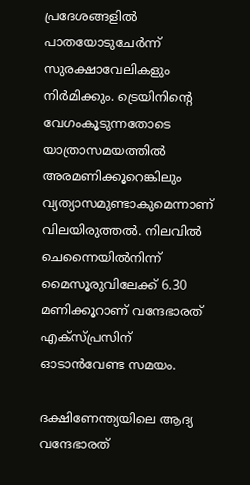പ്രദേശങ്ങളിൽ പാതയോടുചേർന്ന് സുരക്ഷാവേലികളും നിർമിക്കും. ട്രെയിനിന്റെ വേഗംകൂടുന്നതോടെ യാത്രാസമയത്തിൽ അരമണിക്കൂറെങ്കിലും വ്യത്യാസമുണ്ടാകുമെന്നാണ് വിലയിരുത്തൽ. നിലവിൽ ചെന്നൈയിൽനിന്ന് മൈസൂരുവിലേക്ക് 6.30 മണിക്കൂറാണ് വന്ദേഭാരത് എക്സ്‌പ്രസിന് ഓടാൻവേണ്ട സമയം.

ദക്ഷിണേന്ത്യയിലെ ആദ്യ വന്ദേഭാരത്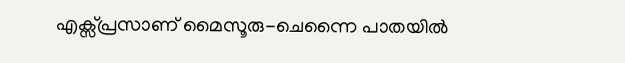എക്സ്‌പ്രസാണ് മൈസൂരു-ചെന്നൈ പാതയിൽ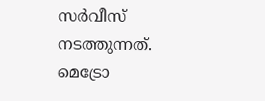സർവീസ് നടത്തുന്നത്. മെട്രോ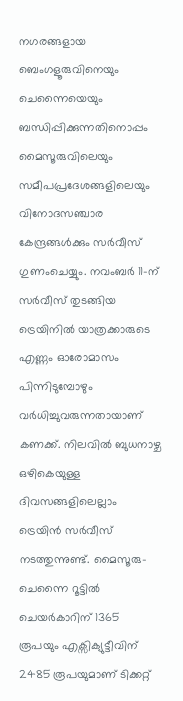നഗരങ്ങളായ ബെംഗളൂരുവിനെയും ചെന്നൈയെയും ബന്ധിപ്പിക്കുന്നതിനൊപ്പം മൈസൂരുവിലെയും സമീപപ്രദേശങ്ങളിലെയും വിനോദസഞ്ചാര കേന്ദ്രങ്ങൾക്കും സർവീസ് ഗുണംചെയ്യും. നവംബർ 11-ന് സർവീസ് തുടങ്ങിയ ട്രെയിനിൽ യാത്രക്കാരുടെ എണ്ണം ഓരോമാസം പിന്നിടുമ്പോഴും വർധിച്ചുവരുന്നതായാണ് കണക്ക്. നിലവിൽ ബുധനാഴ്ച ഒഴികെയുള്ള ദിവസങ്ങളിലെല്ലാം ട്രെയിൻ സർവീസ് നടത്തുന്നുണ്ട്. മൈസൂരു-ചെന്നൈ റൂട്ടിൽ ചെയർകാറിന് 1365 രൂപയും എക്സിക്യുട്ടീവിന് 2485 രൂപയുമാണ് ടിക്കറ്റ്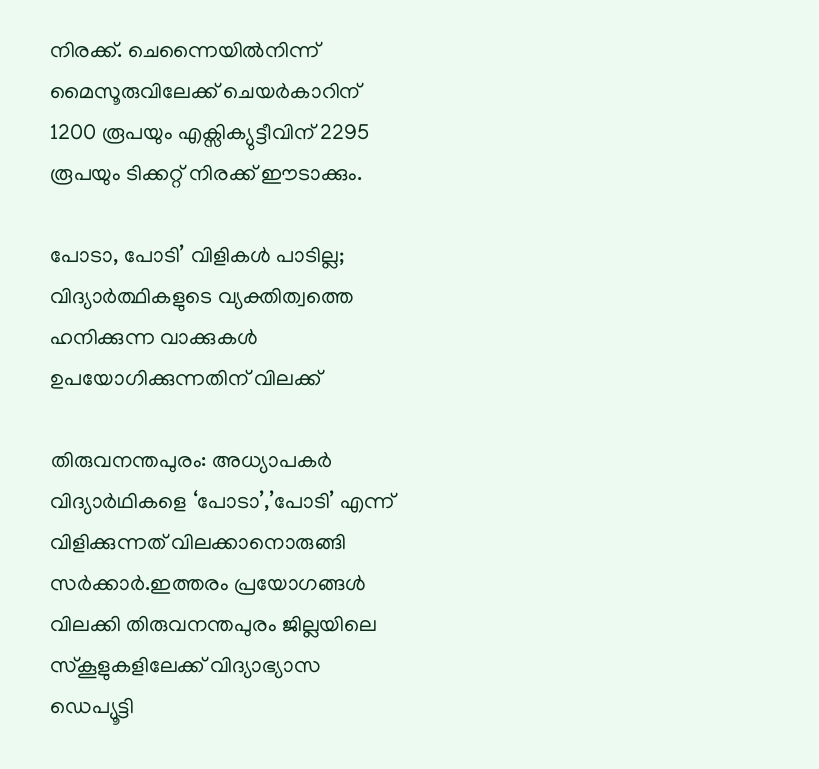നിരക്ക്. ചെന്നൈയിൽനിന്ന് മൈസൂരുവിലേക്ക് ചെയർകാറിന് 1200 രൂപയും എക്സിക്യുട്ടീവിന് 2295 രൂപയും ടിക്കറ്റ്‌ നിരക്ക് ഈടാക്കും.

പോടാ, പോടി’ വിളികള്‍ പാടില്ല; വിദ്യാര്‍ത്ഥികളുടെ വ്യക്തിത്വത്തെ ഹനിക്കുന്ന വാക്കുകള്‍ ഉപയോഗിക്കുന്നതിന് വിലക്ക്

തിരുവനന്തപുരം: അധ്യാപകര്‍ വിദ്യാര്‍ഥികളെ ‘പോടാ’,’പോടി’ എന്ന് വിളിക്കുന്നത് വിലക്കാനൊരുങ്ങി സര്‍ക്കാര്‍.ഇത്തരം പ്രയോഗങ്ങള്‍ വിലക്കി തിരുവനന്തപുരം ജില്ലയിലെ സ്‌കൂളുകളിലേക്ക് വിദ്യാഭ്യാസ ഡെപ്യൂട്ടി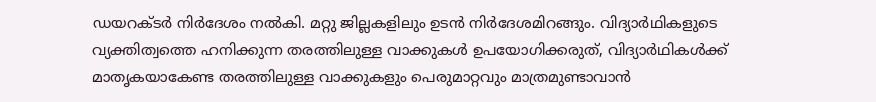ഡയറക്ടര്‍ നിര്‍ദേശം നല്‍കി. മറ്റു ജില്ലകളിലും ഉടന്‍ നിര്‍ദേശമിറങ്ങും. വിദ്യാര്‍ഥികളുടെ വ്യക്തിത്വത്തെ ഹനിക്കുന്ന തരത്തിലുള്ള വാക്കുകള്‍ ഉപയോഗിക്കരുത്, വിദ്യാര്‍ഥികള്‍ക്ക് മാതൃകയാകേണ്ട തരത്തിലുള്ള വാക്കുകളും പെരുമാറ്റവും മാത്രമുണ്ടാവാന്‍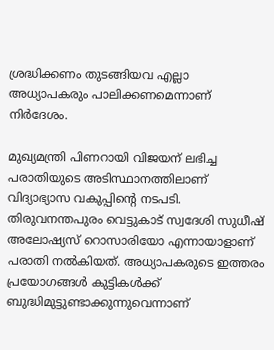ശ്രദ്ധിക്കണം തുടങ്ങിയവ എല്ലാ അധ്യാപകരും പാലിക്കണമെന്നാണ് നിര്‍ദേശം.

മുഖ്യമന്ത്രി പിണറായി വിജയന് ലഭിച്ച പരാതിയുടെ അടിസ്ഥാനത്തിലാണ് വിദ്യാഭ്യാസ വകുപ്പിന്റെ നടപടി. തിരുവനന്തപുരം വെട്ടുകാട് സ്വദേശി സുധീഷ് അലോഷ്യസ് റൊസാരിയോ എന്നായാളാണ് പരാതി നല്‍കിയത്. അധ്യാപകരുടെ ഇത്തരം പ്രയോഗങ്ങള്‍ കുട്ടികള്‍ക്ക് ബുദ്ധിമുട്ടുണ്ടാക്കുന്നുവെന്നാണ്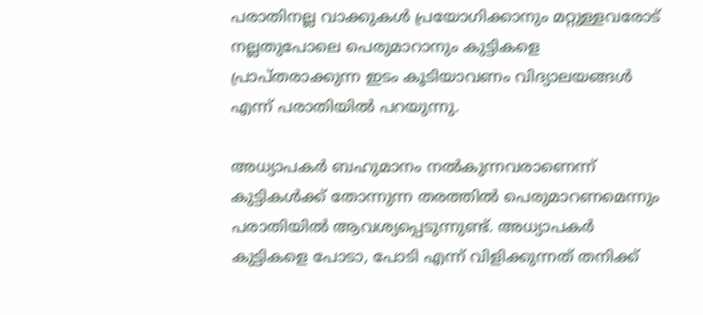പരാതിനല്ല വാക്കുകള്‍ പ്രയോഗിക്കാനും മറ്റുള്ളവരോട് നല്ലതുപോലെ പെരുമാറാനും കുട്ടികളെ പ്രാപ്തരാക്കുന്ന ഇടം കൂടിയാവണം വിദ്യാലയങ്ങള്‍ എന്ന് പരാതിയില്‍ പറയുന്നു.

അധ്യാപകര്‍ ബഹുമാനം നല്‍കുന്നവരാണെന്ന് കുട്ടികള്‍ക്ക് തോന്നുന്ന തരത്തില്‍ പെരുമാറണമെന്നും പരാതിയില്‍ ആവശ്യപ്പെടുന്നുണ്ട്. അധ്യാപകര്‍ കുട്ടികളെ പോടാ, പോടി എന്ന് വിളിക്കുന്നത് തനിക്ക്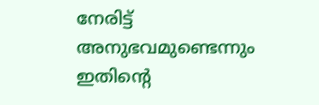നേരിട്ട് അനുഭവമുണ്ടെന്നും ഇതിന്റെ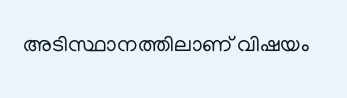അടിസ്ഥാനത്തിലാണ് വിഷയം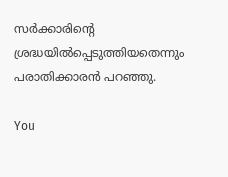സര്‍ക്കാരിന്റെ ശ്രദ്ധയില്‍പ്പെടുത്തിയതെന്നും പരാതിക്കാരന്‍ പറഞ്ഞു.

You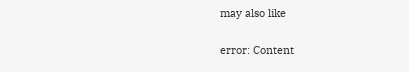may also like

error: Content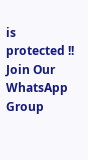is protected !!
Join Our WhatsApp Group